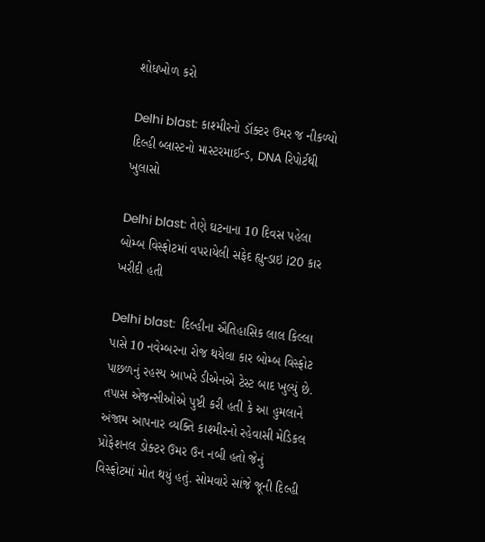શોધખોળ કરો

Delhi blast: કાશ્મીરનો ડૉક્ટર ઉમર જ નીકળ્યો દિલ્હી બ્લાસ્ટનો માસ્ટરમાઈન્ડ, DNA રિપોર્ટથી ખુલાસો

Delhi blast: તેણે ઘટનાના 10 દિવસ પહેલા બોમ્બ વિસ્ફોટમાં વપરાયેલી સફેદ હ્યુન્ડાઇ i20 કાર ખરીદી હતી

Delhi blast:  દિલ્હીના ઐતિહાસિક લાલ કિલ્લા પાસે 10 નવેમ્બરના રોજ થયેલા કાર બોમ્બ વિસ્ફોટ પાછળનું રહસ્ય આખરે ડીએનએ ટેસ્ટ બાદ ખુલ્યું છે. તપાસ એજન્સીઓએ પુષ્ટી કરી હતી કે આ હુમલાને અંજામ આપનાર વ્યક્તિ કાશ્મીરનો રહેવાસી મેડિકલ પ્રોફેશનલ ડોક્ટર ઉમર ઉન નબી હતો જેનું વિસ્ફોટમાં મોત થયું હતું. સોમવારે સાંજે જૂની દિલ્હી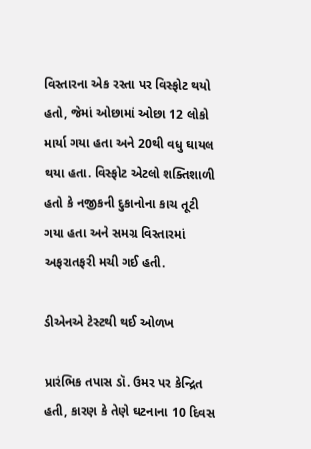વિસ્તારના એક રસ્તા પર વિસ્ફોટ થયો હતો, જેમાં ઓછામાં ઓછા 12 લોકો માર્યા ગયા હતા અને 20થી વધુ ઘાયલ થયા હતા. વિસ્ફોટ એટલો શક્તિશાળી હતો કે નજીકની દુકાનોના કાચ તૂટી ગયા હતા અને સમગ્ર વિસ્તારમાં અફરાતફરી મચી ગઈ હતી.

ડીએનએ ટેસ્ટથી થઈ ઓળખ

પ્રારંભિક તપાસ ડૉ. ઉમર પર કેન્દ્રિત હતી, કારણ કે તેણે ઘટનાના 10 દિવસ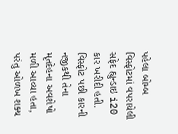પહેલા બોમ્બ વિસ્ફોટમાં વપરાયેલી સફેદ હ્યુન્ડાઇ i20 કાર ખરીદી હતી. વિસ્ફોટ પછી કારની નજીકથી તેના મૃતદેહના અવશેષો મળી આવ્યા હતા, પરંતુ ઓળખ શક્ય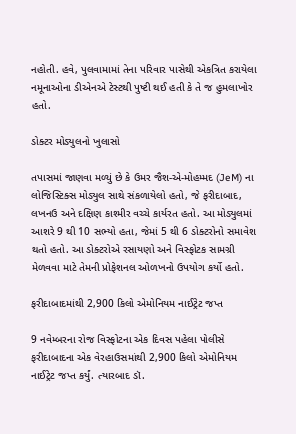નહોતી. હવે, પુલવામામાં તેના પરિવાર પાસેથી એકત્રિત કરાયેલા નમૂનાઓના ડીએનએ ટેસ્ટથી પુષ્ટી થઈ હતી કે તે જ હુમલાખોર હતો.

ડોક્ટર મોડ્યુલનો ખુલાસો

તપાસમાં જાણવા મળ્યું છે કે ઉમર જૈશ-એ-મોહમ્મદ (JeM) ના લોજિસ્ટિક્સ મોડ્યુલ સાથે સંકળાયેલો હતો, જે ફરીદાબાદ, લખનઉ અને દક્ષિણ કાશ્મીર વચ્ચે કાર્યરત હતો. આ મોડ્યુલમાં આશરે 9 થી 10 સભ્યો હતા, જેમાં 5 થી 6 ડોક્ટરોનો સમાવેશ થતો હતો. આ ડોક્ટરોએ રસાયણો અને વિસ્ફોટક સામગ્રી મેળવવા માટે તેમની પ્રોફેશનલ ઓળખનો ઉપયોગ કર્યો હતો.

ફરીદાબાદમાંથી 2,900 કિલો એમોનિયમ નાઈટ્રેટ જપ્ત

9 નવેમ્બરના રોજ વિસ્ફોટના એક દિવસ પહેલા પોલીસે ફરીદાબાદના એક વેરહાઉસમાંથી 2,900 કિલો એમોનિયમ નાઈટ્રેટ જપ્ત કર્યું. ત્યારબાદ ડૉ.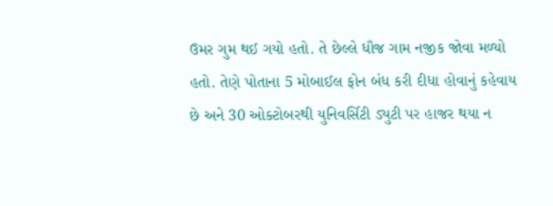ઉમર ગુમ થઈ ગયો હતો. તે છેલ્લે ધૌજ ગામ નજીક જોવા મળ્યો હતો. તેણે પોતાના 5 મોબાઈલ ફોન બંધ કરી દીધા હોવાનું કહેવાય છે અને 30 ઓક્ટોબરથી યુનિવર્સિટી ડ્યુટી પર હાજર થયા ન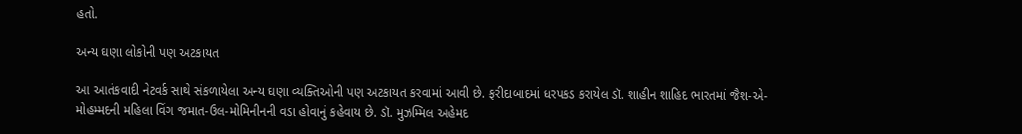હતો.

અન્ય ઘણા લોકોની પણ અટકાયત

આ આતંકવાદી નેટવર્ક સાથે સંકળાયેલા અન્ય ઘણા વ્યક્તિઓની પણ અટકાયત કરવામાં આવી છે. ફરીદાબાદમાં ધરપકડ કરાયેલ ડૉ. શાહીન શાહિદ ભારતમાં જૈશ-એ-મોહમ્મદની મહિલા વિંગ જમાત-ઉલ-મોમિનીનની વડા હોવાનું કહેવાય છે. ડૉ. મુઝમ્મિલ અહેમદ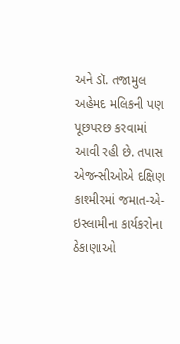અને ડૉ. તજામુલ અહેમદ મલિકની પણ પૂછપરછ કરવામાં આવી રહી છે. તપાસ એજન્સીઓએ દક્ષિણ કાશ્મીરમાં જમાત-એ-ઇસ્લામીના કાર્યકરોના ઠેકાણાઓ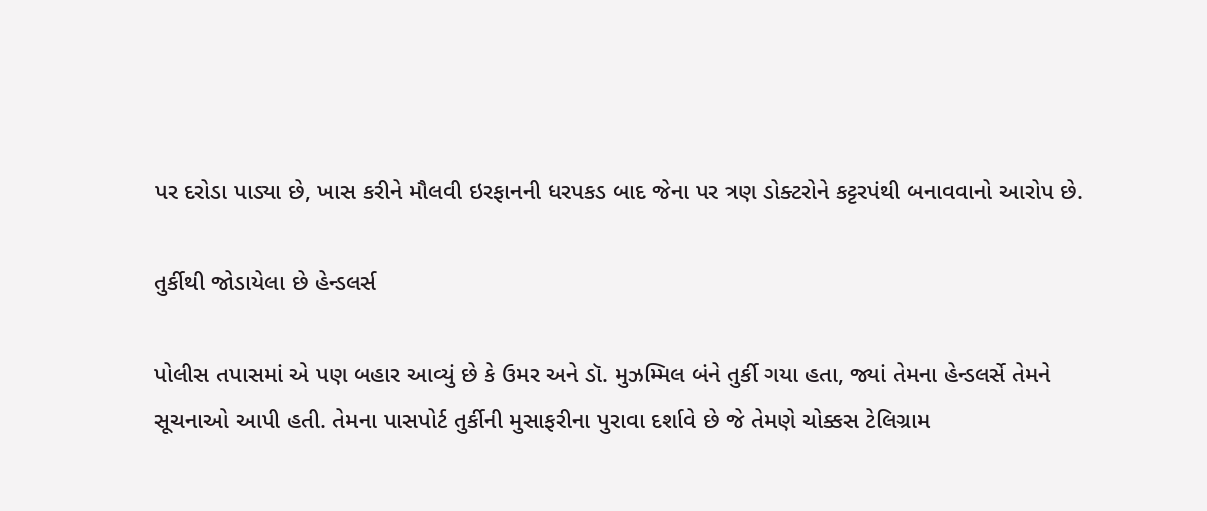પર દરોડા પાડ્યા છે, ખાસ કરીને મૌલવી ઇરફાનની ધરપકડ બાદ જેના પર ત્રણ ડોક્ટરોને કટ્ટરપંથી બનાવવાનો આરોપ છે.

તુર્કીથી જોડાયેલા છે હેન્ડલર્સ

પોલીસ તપાસમાં એ પણ બહાર આવ્યું છે કે ઉમર અને ડૉ. મુઝમ્મિલ બંને તુર્કી ગયા હતા, જ્યાં તેમના હેન્ડલર્સે તેમને સૂચનાઓ આપી હતી. તેમના પાસપોર્ટ તુર્કીની મુસાફરીના પુરાવા દર્શાવે છે જે તેમણે ચોક્કસ ટેલિગ્રામ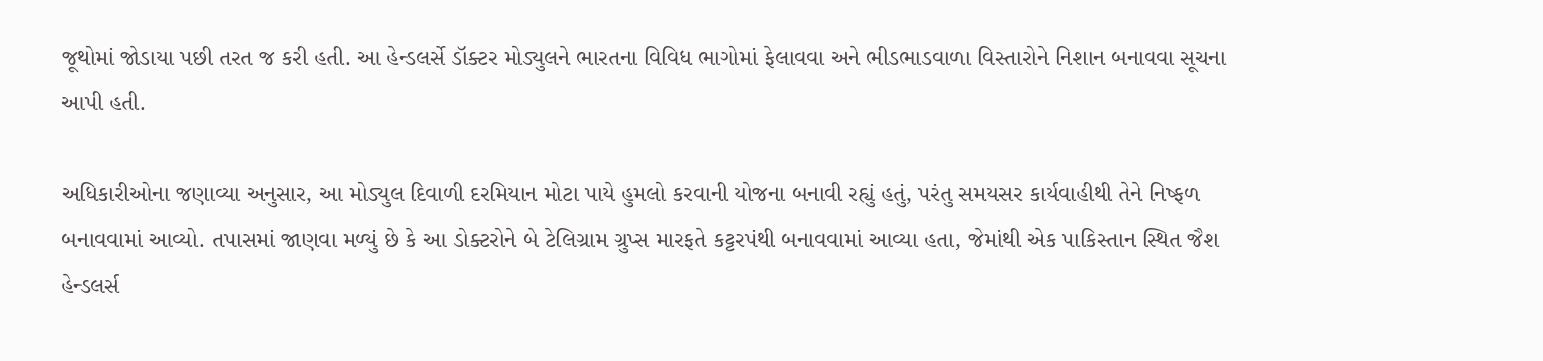જૂથોમાં જોડાયા પછી તરત જ કરી હતી. આ હેન્ડલર્સે ડૉક્ટર મોડ્યુલને ભારતના વિવિધ ભાગોમાં ફેલાવવા અને ભીડભાડવાળા વિસ્તારોને નિશાન બનાવવા સૂચના આપી હતી.

અધિકારીઓના જણાવ્યા અનુસાર, આ મોડ્યુલ દિવાળી દરમિયાન મોટા પાયે હુમલો કરવાની યોજના બનાવી રહ્યું હતું, પરંતુ સમયસર કાર્યવાહીથી તેને નિષ્ફળ બનાવવામાં આવ્યો. તપાસમાં જાણવા મળ્યું છે કે આ ડોક્ટરોને બે ટેલિગ્રામ ગ્રુપ્સ મારફતે કટ્ટરપંથી બનાવવામાં આવ્યા હતા, જેમાંથી એક પાકિસ્તાન સ્થિત જૈશ હેન્ડલર્સ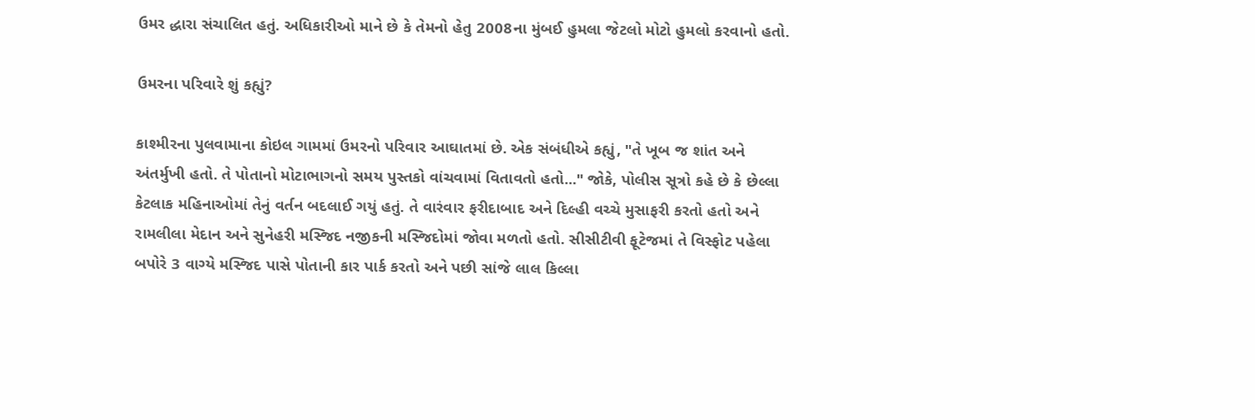ઉમર દ્ધારા સંચાલિત હતું. અધિકારીઓ માને છે કે તેમનો હેતુ 2008ના મુંબઈ હુમલા જેટલો મોટો હુમલો કરવાનો હતો.

ઉમરના પરિવારે શું કહ્યું?

કાશ્મીરના પુલવામાના કોઇલ ગામમાં ઉમરનો પરિવાર આઘાતમાં છે. એક સંબંધીએ કહ્યું, "તે ખૂબ જ શાંત અને અંતર્મુખી હતો. તે પોતાનો મોટાભાગનો સમય પુસ્તકો વાંચવામાં વિતાવતો હતો..." જોકે, પોલીસ સૂત્રો કહે છે કે છેલ્લા કેટલાક મહિનાઓમાં તેનું વર્તન બદલાઈ ગયું હતું. તે વારંવાર ફરીદાબાદ અને દિલ્હી વચ્ચે મુસાફરી કરતો હતો અને રામલીલા મેદાન અને સુનેહરી મસ્જિદ નજીકની મસ્જિદોમાં જોવા મળતો હતો. સીસીટીવી ફૂટેજમાં તે વિસ્ફોટ પહેલા બપોરે 3 વાગ્યે મસ્જિદ પાસે પોતાની કાર પાર્ક કરતો અને પછી સાંજે લાલ કિલ્લા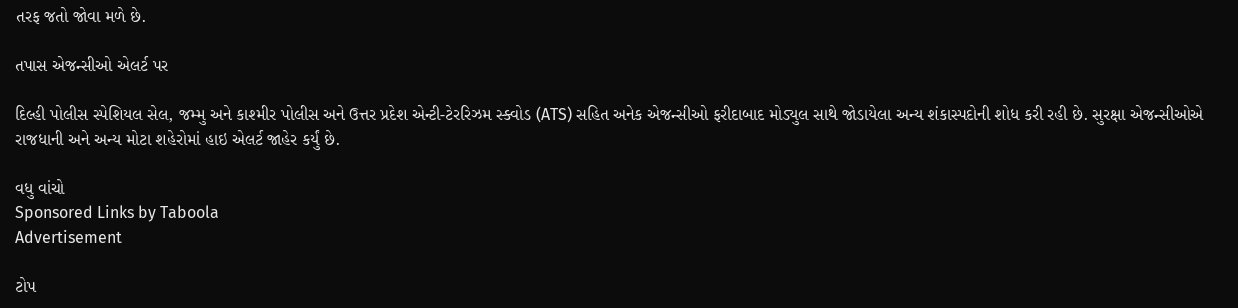તરફ જતો જોવા મળે છે.

તપાસ એજન્સીઓ એલર્ટ પર

દિલ્હી પોલીસ સ્પેશિયલ સેલ, જમ્મુ અને કાશ્મીર પોલીસ અને ઉત્તર પ્રદેશ એન્ટી-ટેરરિઝમ સ્ક્વોડ (ATS) સહિત અનેક એજન્સીઓ ફરીદાબાદ મોડ્યુલ સાથે જોડાયેલા અન્ય શંકાસ્પદોની શોધ કરી રહી છે. સુરક્ષા એજન્સીઓએ રાજધાની અને અન્ય મોટા શહેરોમાં હાઇ એલર્ટ જાહેર કર્યું છે.

વધુ વાંચો
Sponsored Links by Taboola
Advertisement

ટોપ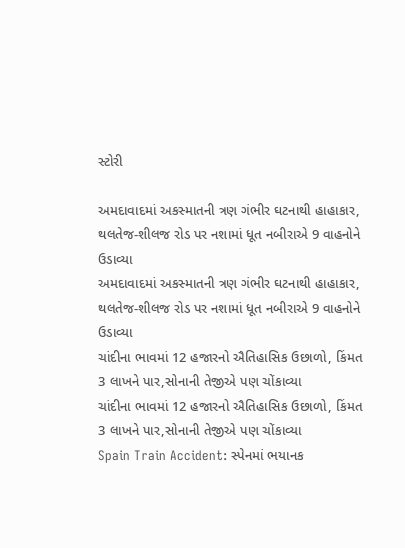સ્ટોરી

અમદાવાદમાં અકસ્માતની ત્રણ ગંભીર ઘટનાથી હાહાકાર, થલતેજ-શીલજ રોડ પર નશામાં ધૂત નબીરાએ 9 વાહનોને ઉડાવ્યા
અમદાવાદમાં અકસ્માતની ત્રણ ગંભીર ઘટનાથી હાહાકાર, થલતેજ-શીલજ રોડ પર નશામાં ધૂત નબીરાએ 9 વાહનોને ઉડાવ્યા
ચાંદીના ભાવમાં 12 હજારનો ઐતિહાસિક ઉછાળો, કિંમત 3 લાખને પાર,સોનાની તેજીએ પણ ચોંકાવ્યા
ચાંદીના ભાવમાં 12 હજારનો ઐતિહાસિક ઉછાળો, કિંમત 3 લાખને પાર,સોનાની તેજીએ પણ ચોંકાવ્યા
Spain Train Accident: સ્પેનમાં ભયાનક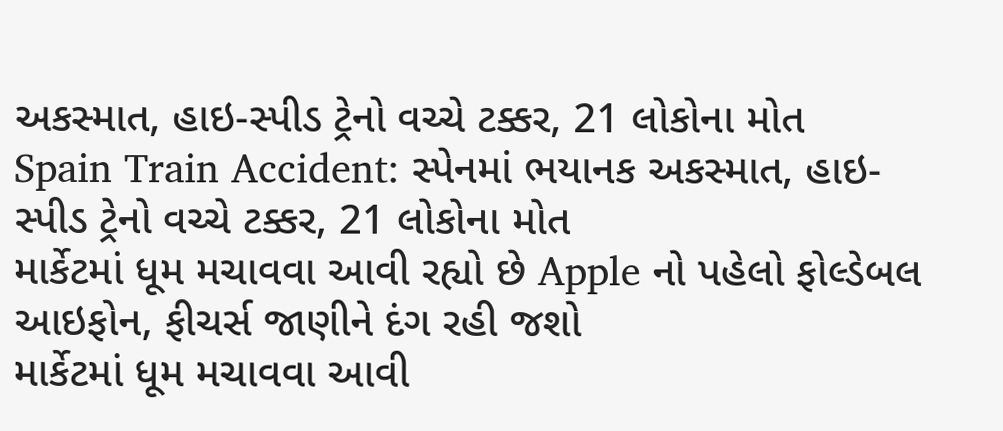અકસ્માત, હાઇ-સ્પીડ ટ્રેનો વચ્ચે ટક્કર, 21 લોકોના મોત
Spain Train Accident: સ્પેનમાં ભયાનક અકસ્માત, હાઇ-સ્પીડ ટ્રેનો વચ્ચે ટક્કર, 21 લોકોના મોત
માર્કેટમાં ધૂમ મચાવવા આવી રહ્યો છે Apple નો પહેલો ફોલ્ડેબલ આઇફોન, ફીચર્સ જાણીને દંગ રહી જશો
માર્કેટમાં ધૂમ મચાવવા આવી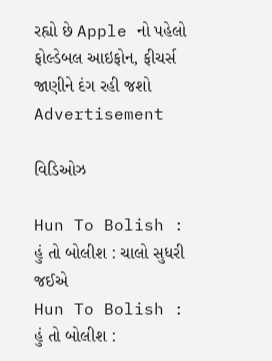રહ્યો છે Apple નો પહેલો ફોલ્ડેબલ આઇફોન, ફીચર્સ જાણીને દંગ રહી જશો
Advertisement

વિડિઓઝ

Hun To Bolish : હું તો બોલીશ : ચાલો સુધરી જઈએ
Hun To Bolish : હું તો બોલીશ :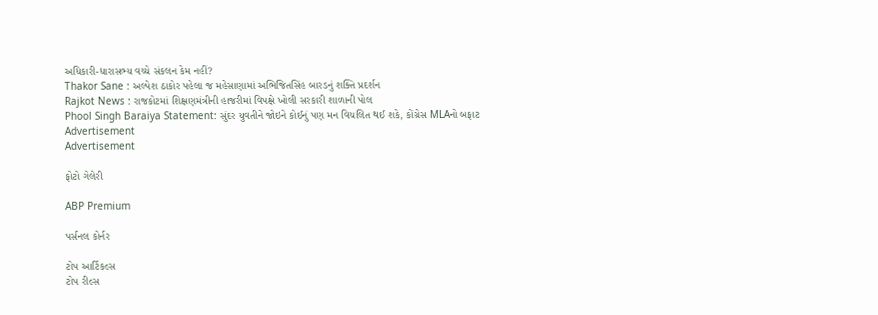અધિકારી-ધારાસભ્ય વચ્ચે સંકલન કેમ નહીં?
Thakor Sane : અલ્પેશ ઠાકોર પહેલા જ મહેસાણામાં અભિજિતસિંહ બારડનું શક્તિ પ્રદર્શન
Rajkot News : રાજકોટમાં શિક્ષણમંત્રીની હાજરીમાં વિપક્ષે ખોલી સરકારી શાળાની પોલ
Phool Singh Baraiya Statement: સુંદર યુવતીને જોઇને કોઈનું પણ મન વિચલિત થઈ શકે, કોંગ્રેસ MLAનો બફાટ
Advertisement
Advertisement

ફોટો ગેલેરી

ABP Premium

પર્સનલ કોર્નર

ટોપ આર્ટિકલ્સ
ટોપ રીલ્સ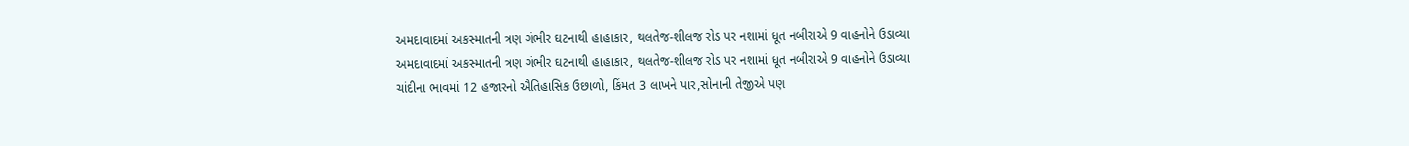અમદાવાદમાં અકસ્માતની ત્રણ ગંભીર ઘટનાથી હાહાકાર, થલતેજ-શીલજ રોડ પર નશામાં ધૂત નબીરાએ 9 વાહનોને ઉડાવ્યા
અમદાવાદમાં અકસ્માતની ત્રણ ગંભીર ઘટનાથી હાહાકાર, થલતેજ-શીલજ રોડ પર નશામાં ધૂત નબીરાએ 9 વાહનોને ઉડાવ્યા
ચાંદીના ભાવમાં 12 હજારનો ઐતિહાસિક ઉછાળો, કિંમત 3 લાખને પાર,સોનાની તેજીએ પણ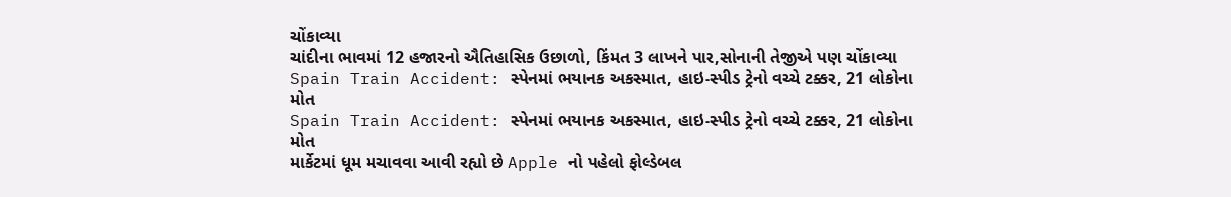ચોંકાવ્યા
ચાંદીના ભાવમાં 12 હજારનો ઐતિહાસિક ઉછાળો, કિંમત 3 લાખને પાર,સોનાની તેજીએ પણ ચોંકાવ્યા
Spain Train Accident: સ્પેનમાં ભયાનક અકસ્માત, હાઇ-સ્પીડ ટ્રેનો વચ્ચે ટક્કર, 21 લોકોના મોત
Spain Train Accident: સ્પેનમાં ભયાનક અકસ્માત, હાઇ-સ્પીડ ટ્રેનો વચ્ચે ટક્કર, 21 લોકોના મોત
માર્કેટમાં ધૂમ મચાવવા આવી રહ્યો છે Apple નો પહેલો ફોલ્ડેબલ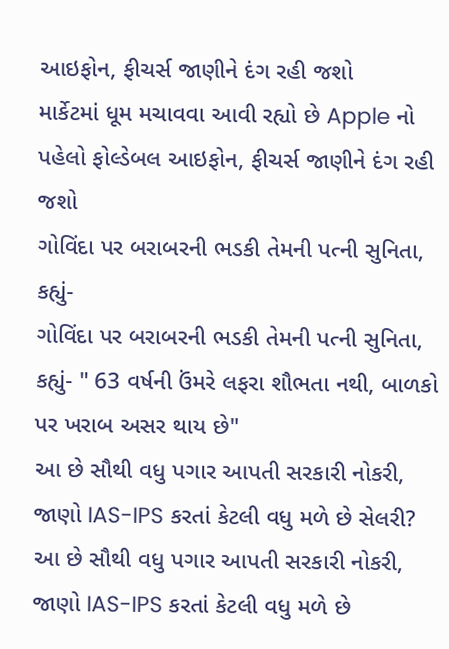આઇફોન, ફીચર્સ જાણીને દંગ રહી જશો
માર્કેટમાં ધૂમ મચાવવા આવી રહ્યો છે Apple નો પહેલો ફોલ્ડેબલ આઇફોન, ફીચર્સ જાણીને દંગ રહી જશો
ગોવિંદા પર બરાબરની ભડકી તેમની પત્ની સુનિતા, કહ્યું-
ગોવિંદા પર બરાબરની ભડકી તેમની પત્ની સુનિતા, કહ્યું- " 63 વર્ષની ઉંમરે લફરા શૌભતા નથી, બાળકો પર ખરાબ અસર થાય છે"
આ છે સૌથી વધુ પગાર આપતી સરકારી નોકરી, જાણો IAS-IPS કરતાં કેટલી વધુ મળે છે સેલરી?
આ છે સૌથી વધુ પગાર આપતી સરકારી નોકરી, જાણો IAS-IPS કરતાં કેટલી વધુ મળે છે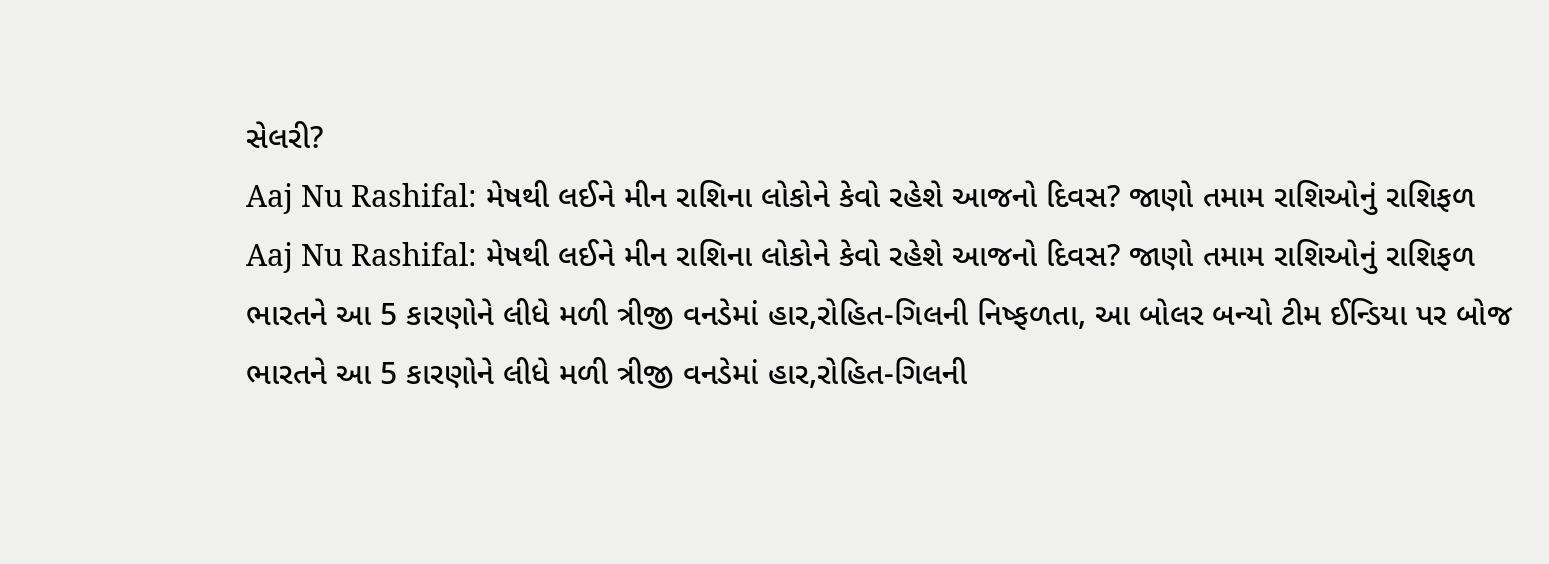સેલરી?
Aaj Nu Rashifal: મેષથી લઈને મીન રાશિના લોકોને કેવો રહેશે આજનો દિવસ? જાણો તમામ રાશિઓનું રાશિફળ
Aaj Nu Rashifal: મેષથી લઈને મીન રાશિના લોકોને કેવો રહેશે આજનો દિવસ? જાણો તમામ રાશિઓનું રાશિફળ
ભારતને આ 5 કારણોને લીધે મળી ત્રીજી વનડેમાં હાર,રોહિત-ગિલની નિષ્ફળતા, આ બોલર બન્યો ટીમ ઈન્ડિયા પર બોજ
ભારતને આ 5 કારણોને લીધે મળી ત્રીજી વનડેમાં હાર,રોહિત-ગિલની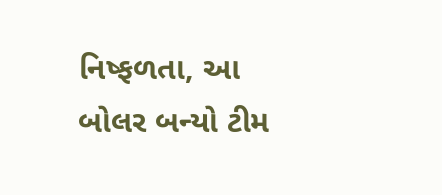નિષ્ફળતા, આ બોલર બન્યો ટીમ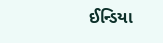ઈન્ડિયા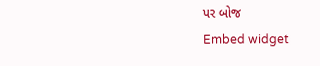પર બોજ
Embed widget